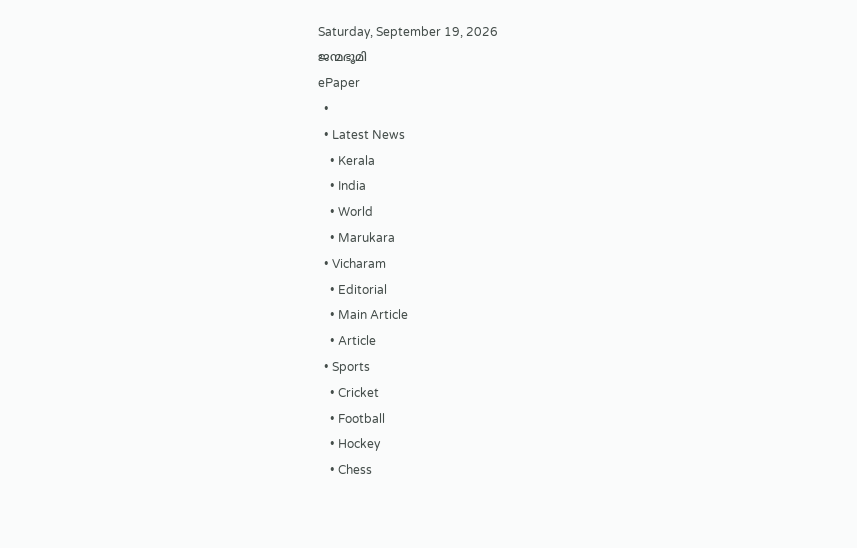Saturday, September 19, 2026
ജന്മഭൂമി
ePaper
  •
  • Latest News
    • Kerala
    • India
    • World
    • Marukara
  • Vicharam
    • Editorial
    • Main Article
    • Article
  • Sports
    • Cricket
    • Football
    • Hockey
    • Chess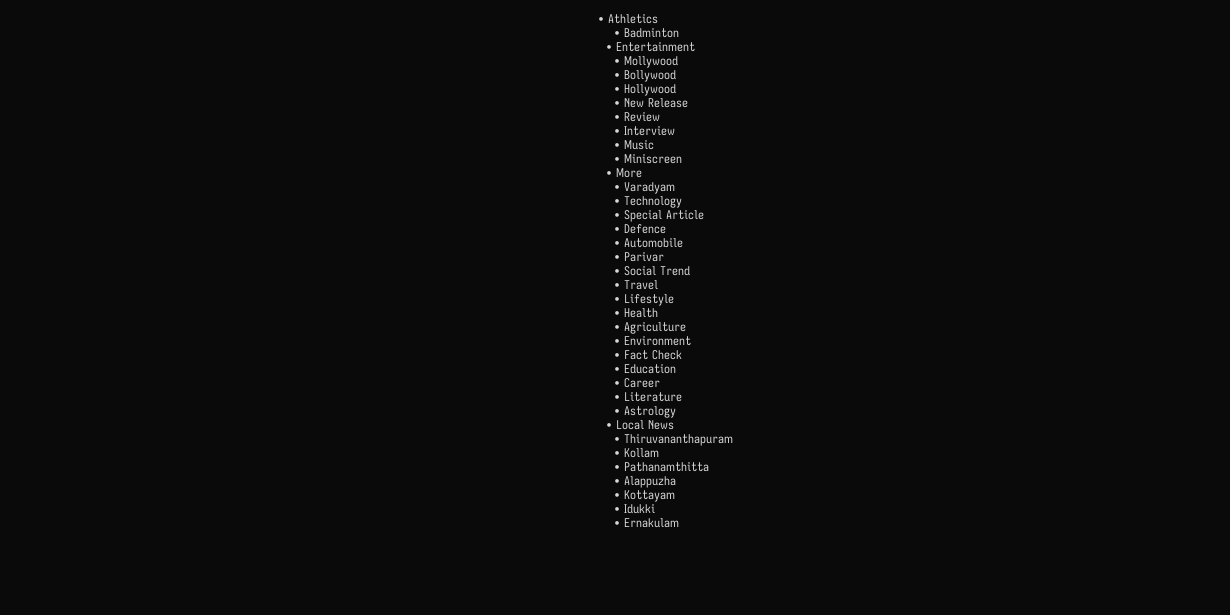• Athletics
    • Badminton
  • Entertainment
    • Mollywood
    • Bollywood
    • Hollywood
    • New Release
    • Review
    • Interview
    • Music
    • Miniscreen
  • More
    • Varadyam
    • Technology
    • Special Article
    • Defence
    • Automobile
    • Parivar
    • Social Trend
    • Travel
    • Lifestyle
    • Health
    • Agriculture
    • Environment
    • Fact Check
    • Education
    • Career
    • Literature
    • Astrology
  • Local News
    • Thiruvananthapuram
    • Kollam
    • Pathanamthitta
    • Alappuzha
    • Kottayam
    • Idukki
    • Ernakulam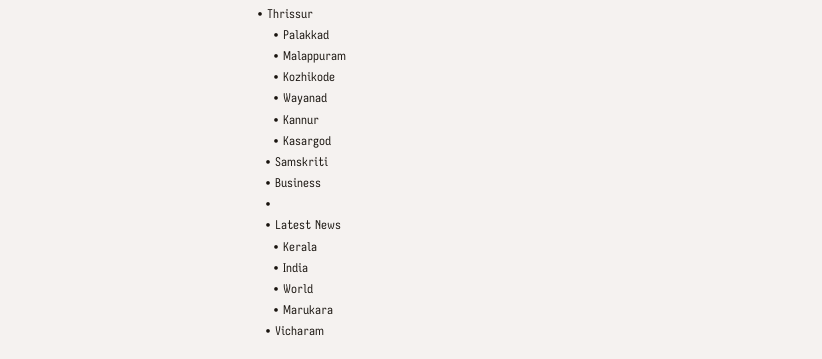• Thrissur
    • Palakkad
    • Malappuram
    • Kozhikode
    • Wayanad
    • Kannur
    • Kasargod
  • Samskriti
  • Business
  •
  • Latest News
    • Kerala
    • India
    • World
    • Marukara
  • Vicharam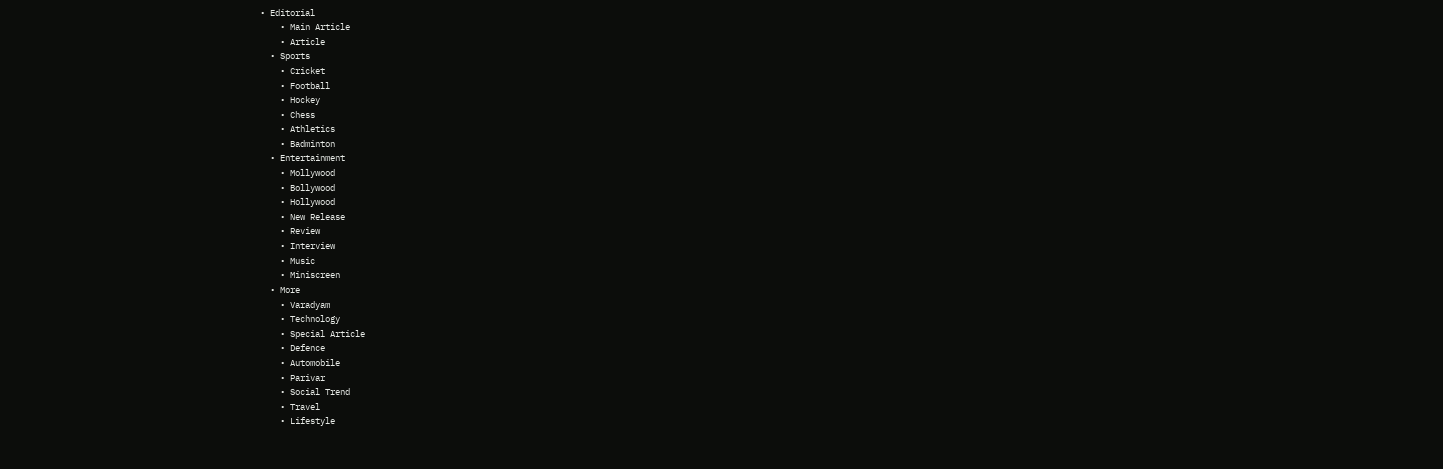• Editorial
    • Main Article
    • Article
  • Sports
    • Cricket
    • Football
    • Hockey
    • Chess
    • Athletics
    • Badminton
  • Entertainment
    • Mollywood
    • Bollywood
    • Hollywood
    • New Release
    • Review
    • Interview
    • Music
    • Miniscreen
  • More
    • Varadyam
    • Technology
    • Special Article
    • Defence
    • Automobile
    • Parivar
    • Social Trend
    • Travel
    • Lifestyle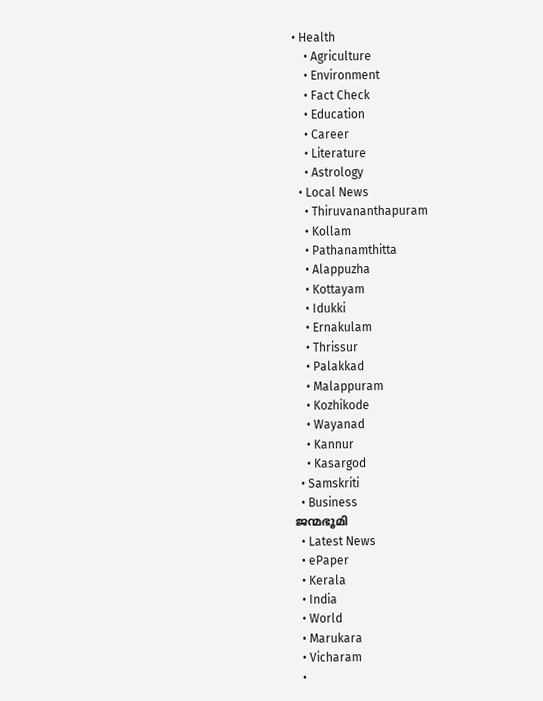• Health
    • Agriculture
    • Environment
    • Fact Check
    • Education
    • Career
    • Literature
    • Astrology
  • Local News
    • Thiruvananthapuram
    • Kollam
    • Pathanamthitta
    • Alappuzha
    • Kottayam
    • Idukki
    • Ernakulam
    • Thrissur
    • Palakkad
    • Malappuram
    • Kozhikode
    • Wayanad
    • Kannur
    • Kasargod
  • Samskriti
  • Business
ജന്മഭൂമി
  • Latest News
  • ePaper
  • Kerala
  • India
  • World
  • Marukara
  • Vicharam
  •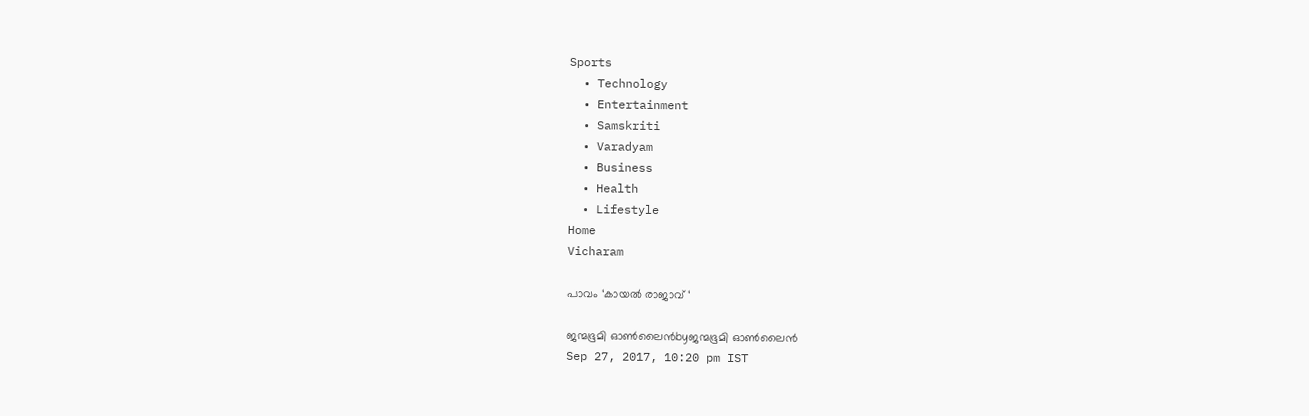Sports
  • Technology
  • Entertainment
  • Samskriti
  • Varadyam
  • Business
  • Health
  • Lifestyle
Home
Vicharam

പാവം ‘കായല്‍ രാജാവ് ‘

ജന്മഭൂമി ഓണ്‍ലൈന്‍byജന്മഭൂമി ഓണ്‍ലൈന്‍
Sep 27, 2017, 10:20 pm IST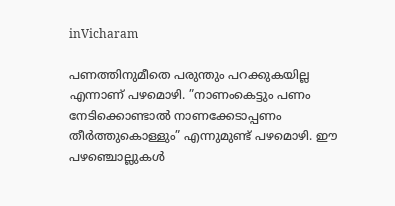inVicharam

പണത്തിനുമീതെ പരുന്തും പറക്കുകയില്ല എന്നാണ് പഴമൊഴി. ”നാണംകെട്ടും പണം നേടിക്കൊണ്ടാല്‍ നാണക്കേടാപ്പണം തീര്‍ത്തുകൊള്ളും” എന്നുമുണ്ട് പഴമൊഴി. ഈ പഴഞ്ചൊല്ലുകള്‍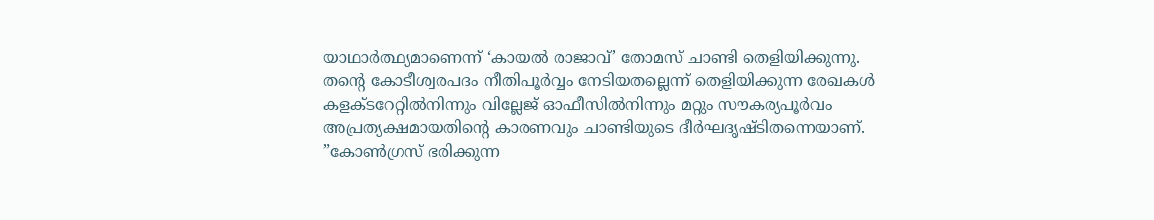യാഥാര്‍ത്ഥ്യമാണെന്ന് ‘കായല്‍ രാജാവ്’ തോമസ് ചാണ്ടി തെളിയിക്കുന്നു. തന്റെ കോടീശ്വരപദം നീതിപൂര്‍വ്വം നേടിയതല്ലെന്ന് തെളിയിക്കുന്ന രേഖകള്‍ കളക്ടറേറ്റില്‍നിന്നും വില്ലേജ് ഓഫീസില്‍നിന്നും മറ്റും സൗകര്യപൂര്‍വം അപ്രത്യക്ഷമായതിന്റെ കാരണവും ചാണ്ടിയുടെ ദീര്‍ഘദൃഷ്ടിതന്നെയാണ്. ”കോണ്‍ഗ്രസ് ഭരിക്കുന്ന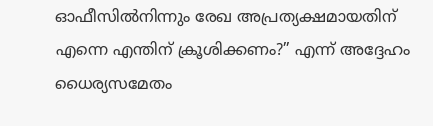ഓഫീസില്‍നിന്നും രേഖ അപ്രത്യക്ഷമായതിന് എന്നെ എന്തിന് ക്രൂശിക്കണം?” എന്ന് അദ്ദേഹം ധൈര്യസമേതം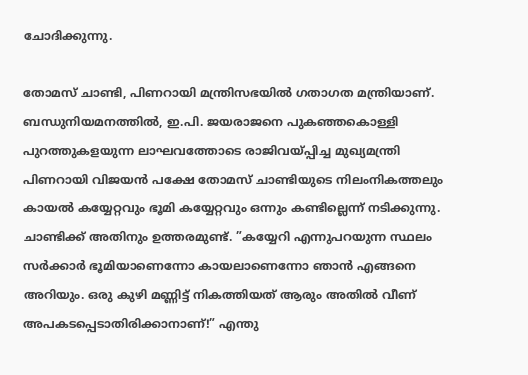ചോദിക്കുന്നു.

തോമസ് ചാണ്ടി, പിണറായി മന്ത്രിസഭയില്‍ ഗതാഗത മന്ത്രിയാണ്. ബന്ധുനിയമനത്തില്‍, ഇ.പി. ജയരാജനെ പുകഞ്ഞകൊള്ളി പുറത്തുകളയുന്ന ലാഘവത്തോടെ രാജിവയ്‌പ്പിച്ച മുഖ്യമന്ത്രി പിണറായി വിജയന്‍ പക്ഷേ തോമസ് ചാണ്ടിയുടെ നിലംനികത്തലും കായല്‍ കയ്യേറ്റവും ഭൂമി കയ്യേറ്റവും ഒന്നും കണ്ടില്ലെന്ന് നടിക്കുന്നു. ചാണ്ടിക്ക് അതിനും ഉത്തരമുണ്ട്. ”കയ്യേറി എന്നുപറയുന്ന സ്ഥലം സര്‍ക്കാര്‍ ഭൂമിയാണെന്നോ കായലാണെന്നോ ഞാന്‍ എങ്ങനെ അറിയും. ഒരു കുഴി മണ്ണിട്ട് നികത്തിയത് ആരും അതില്‍ വീണ് അപകടപ്പെടാതിരിക്കാനാണ്!” എന്തു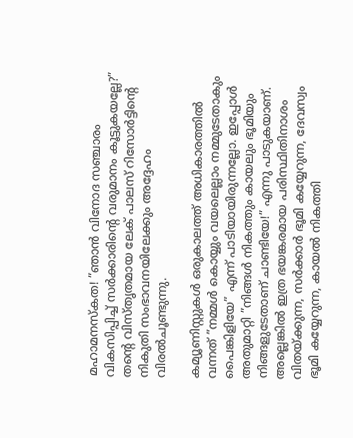മഹാമനസ്‌കത! ”ഞാന്‍ വിനോദ സഞ്ചാരം വികസിപ്പിച്ച് സര്‍ക്കാരിന്റെ വരുമാനം കൂട്ടുകയല്ലേ?” തന്റെ വിസ്തൃതമായ ലേക് പാലസ് റിസോര്‍ട്ടിന്റെ നികുതി സംഭാവനയിലേക്കും അദ്ദേഹം വിരല്‍ചൂണ്ടുന്നു.

കമ്യൂണിസ്റ്റുകള്‍ ഒരുകാലത്ത് അധികാരത്തില്‍ വന്നത് ”നമ്മള്‍ കൊയ്യും വയലെല്ലാം നമ്മുടേതാകും പൈങ്കിളിയേ” എന്ന് പാടിയായിരുന്നല്ലോ. ഇപ്പോള്‍ അതുമാറ്റി ”നിങ്ങള്‍ നികത്തും കായലും ഭൂമിയും നിങ്ങളുടേതാണ് ചാണ്ടിയേ!” എന്നു പാടുകയാണ്. അല്ലെങ്കില്‍ ഇത്ര ഭയങ്കരമായ പരിസ്ഥിതിനാശം വിതയ്‌ക്കുന്ന, സര്‍ക്കാര്‍ ഭൂമി കയ്യേറുന്ന, ദേവസ്വം ഭൂമി കയ്യേറുന്ന, കായല്‍ നികത്തി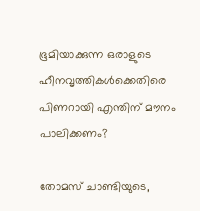ഭൂമിയാക്കുന്ന ഒരാളുടെ ഹീനവൃത്തികള്‍ക്കെതിരെ പിണറായി എന്തിന് മൗനം പാലിക്കണം?

തോമസ് ചാണ്ടിയുടെ,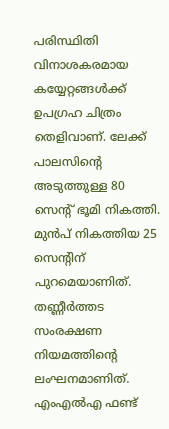പരിസ്ഥിതി വിനാശകരമായ കയ്യേറ്റങ്ങള്‍ക്ക് ഉപഗ്രഹ ചിത്രം തെളിവാണ്. ലേക്ക് പാലസിന്റെ അടുത്തുള്ള 80 സെന്റ് ഭൂമി നികത്തി. മുന്‍പ് നികത്തിയ 25 സെന്റിന് പുറമെയാണിത്. തണ്ണീര്‍ത്തട സംരക്ഷണ നിയമത്തിന്റെ ലംഘനമാണിത്. എംഎല്‍എ ഫണ്ട്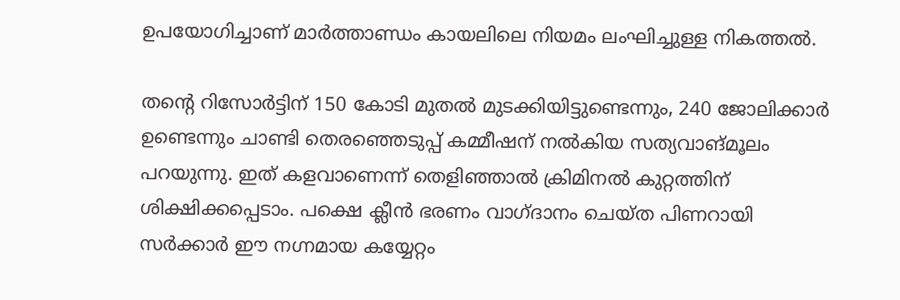ഉപയോഗിച്ചാണ് മാര്‍ത്താണ്ഡം കായലിലെ നിയമം ലംഘിച്ചുള്ള നികത്തല്‍.

തന്റെ റിസോര്‍ട്ടിന് 150 കോടി മുതല്‍ മുടക്കിയിട്ടുണ്ടെന്നും, 240 ജോലിക്കാര്‍ ഉണ്ടെന്നും ചാണ്ടി തെരഞ്ഞെടുപ്പ് കമ്മീഷന് നല്‍കിയ സത്യവാങ്മൂലം പറയുന്നു. ഇത് കളവാണെന്ന് തെളിഞ്ഞാല്‍ ക്രിമിനല്‍ കുറ്റത്തിന് ശിക്ഷിക്കപ്പെടാം. പക്ഷെ ക്ലീന്‍ ഭരണം വാഗ്ദാനം ചെയ്ത പിണറായി സര്‍ക്കാര്‍ ഈ നഗ്നമായ കയ്യേറ്റം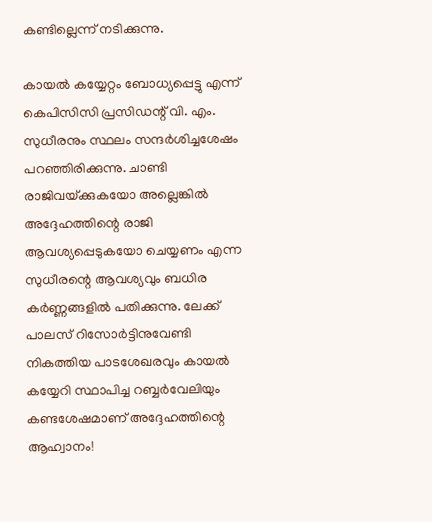കണ്ടില്ലെന്ന് നടിക്കുന്നു.

കായല്‍ കയ്യേറ്റം ബോധ്യപ്പെട്ടു എന്ന് കെപിസിസി പ്രസിഡന്റ് വി. എം. സുധീരനും സ്ഥലം സന്ദര്‍ശിച്ചശേഷം പറഞ്ഞിരിക്കുന്നു. ചാണ്ടി രാജിവയ്‌ക്കുകയോ അല്ലെങ്കില്‍ അദ്ദേഹത്തിന്റെ രാജി ആവശ്യപ്പെടുകയോ ചെയ്യണം എന്ന സുധീരന്റെ ആവശ്യവും ബധിര കര്‍ണ്ണങ്ങളില്‍ പതിക്കുന്നു. ലേക്ക് പാലസ് റിസോര്‍ട്ടിനുവേണ്ടി നികത്തിയ പാടശേഖരവും കായല്‍ കയ്യേറി സ്ഥാപിച്ച റബ്ബര്‍വേലിയും കണ്ടശേഷമാണ് അദ്ദേഹത്തിന്റെ ആഹ്വാനം!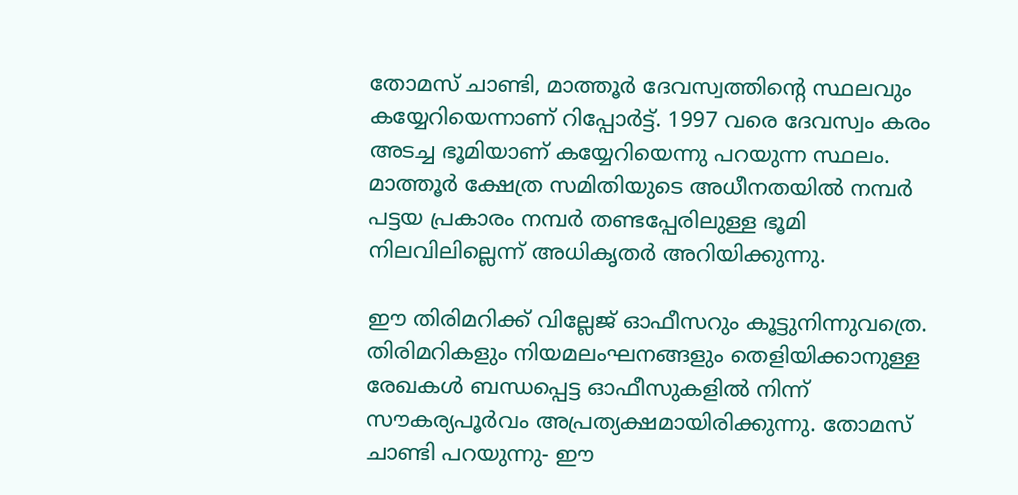തോമസ് ചാണ്ടി, മാത്തൂര്‍ ദേവസ്വത്തിന്റെ സ്ഥലവും കയ്യേറിയെന്നാണ് റിപ്പോര്‍ട്ട്. 1997 വരെ ദേവസ്വം കരം അടച്ച ഭൂമിയാണ് കയ്യേറിയെന്നു പറയുന്ന സ്ഥലം. മാത്തൂര്‍ ക്ഷേത്ര സമിതിയുടെ അധീനതയില്‍ നമ്പര്‍ പട്ടയ പ്രകാരം നമ്പര്‍ തണ്ടപ്പേരിലുള്ള ഭൂമി നിലവിലില്ലെന്ന് അധികൃതര്‍ അറിയിക്കുന്നു.

ഈ തിരിമറിക്ക് വില്ലേജ് ഓഫീസറും കൂട്ടുനിന്നുവത്രെ. തിരിമറികളും നിയമലംഘനങ്ങളും തെളിയിക്കാനുള്ള രേഖകള്‍ ബന്ധപ്പെട്ട ഓഫീസുകളില്‍ നിന്ന് സൗകര്യപൂര്‍വം അപ്രത്യക്ഷമായിരിക്കുന്നു. തോമസ് ചാണ്ടി പറയുന്നു- ഈ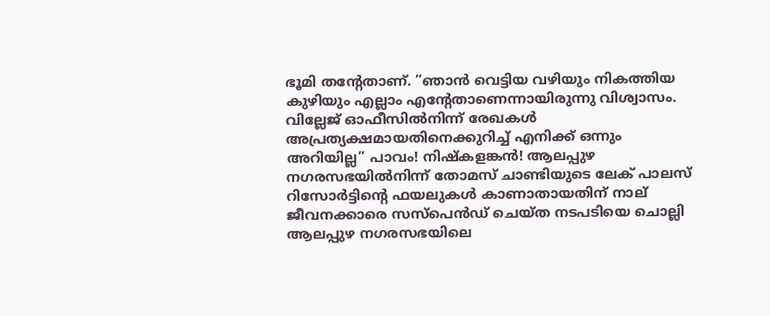ഭൂമി തന്റേതാണ്. ”ഞാന്‍ വെട്ടിയ വഴിയും നികത്തിയ കുഴിയും എല്ലാം എന്റേതാണെന്നായിരുന്നു വിശ്വാസം. വില്ലേജ് ഓഫീസില്‍നിന്ന് രേഖകള്‍ അപ്രത്യക്ഷമായതിനെക്കുറിച്ച് എനിക്ക് ഒന്നും അറിയില്ല” പാവം! നിഷ്‌കളങ്കന്‍! ആലപ്പുഴ നഗരസഭയില്‍നിന്ന് തോമസ് ചാണ്ടിയുടെ ലേക് പാലസ് റിസോര്‍ട്ടിന്റെ ഫയലുകള്‍ കാണാതായതിന് നാല് ജീവനക്കാരെ സസ്‌പെന്‍ഡ് ചെയ്ത നടപടിയെ ചൊല്ലി ആലപ്പുഴ നഗരസഭയിലെ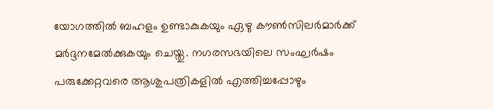യോഗത്തില്‍ ബഹളം ഉണ്ടാകുകയും ഏഴു കൗണ്‍സിലര്‍മാര്‍ക്ക് മര്‍ദ്ദനമേല്‍ക്കുകയും ചെയ്തു. നഗരസഭയിലെ സംഘര്‍ഷം പരുക്കേറ്റവരെ ആശുപത്രികളില്‍ എത്തിച്ചപ്പോഴും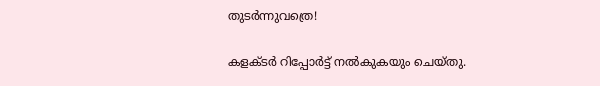തുടര്‍ന്നുവത്രെ!

കളക്ടര്‍ റിപ്പോര്‍ട്ട് നല്‍കുകയും ചെയ്തു.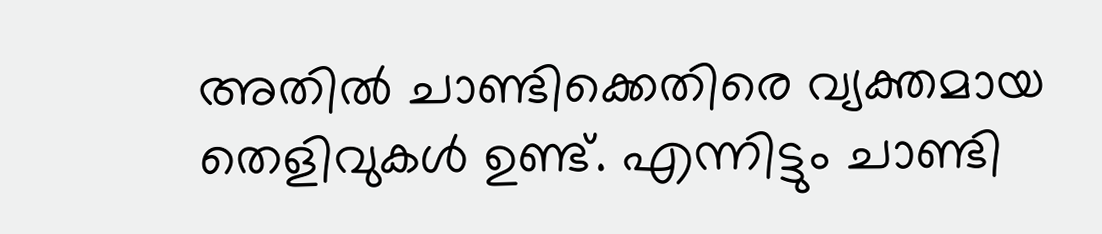അതില്‍ ചാണ്ടിക്കെതിരെ വ്യക്തമായ തെളിവുകള്‍ ഉണ്ട്. എന്നിട്ടും ചാണ്ടി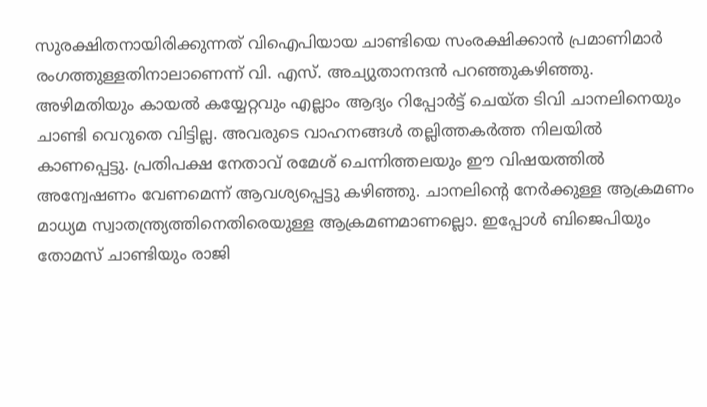സുരക്ഷിതനായിരിക്കുന്നത് വിഐപിയായ ചാണ്ടിയെ സംരക്ഷിക്കാന്‍ പ്രമാണിമാര്‍ രംഗത്തുള്ളതിനാലാണെന്ന് വി. എസ്. അച്യുതാനന്ദന്‍ പറഞ്ഞുകഴിഞ്ഞു. അഴിമതിയും കായല്‍ കയ്യേറ്റവും എല്ലാം ആദ്യം റിപ്പോര്‍ട്ട് ചെയ്ത ടിവി ചാനലിനെയും ചാണ്ടി വെറുതെ വിട്ടില്ല. അവരുടെ വാഹനങ്ങള്‍ തല്ലിത്തകര്‍ത്ത നിലയില്‍ കാണപ്പെട്ടു. പ്രതിപക്ഷ നേതാവ് രമേശ് ചെന്നിത്തലയും ഈ വിഷയത്തില്‍ അന്വേഷണം വേണമെന്ന് ആവശ്യപ്പെട്ടു കഴിഞ്ഞു. ചാനലിന്റെ നേര്‍ക്കുള്ള ആക്രമണം മാധ്യമ സ്വാതന്ത്ര്യത്തിനെതിരെയുള്ള ആക്രമണമാണല്ലൊ. ഇപ്പോള്‍ ബിജെപിയും തോമസ് ചാണ്ടിയും രാജി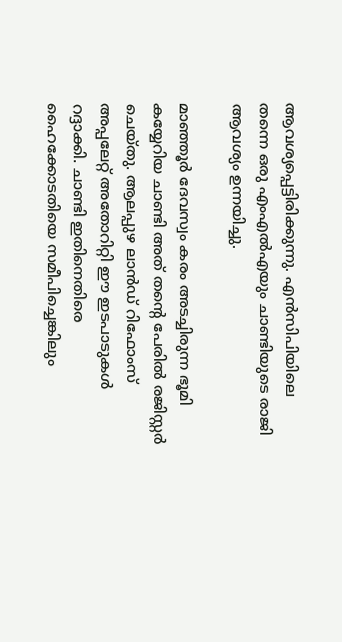ആവശ്യപ്പെട്ടിരിക്കുന്നു. എന്‍സിപിയിലെ തന്നെ ഒരു എംഎല്‍എയും ചാണ്ടിയുടെ രാജി ആവശ്യം ഉന്നയിച്ചു.

മാഞ്ഞൂര്‍ ദേവസ്വം കരം അടച്ചിരുന്ന ഭൂമി കയ്യേറിയ ചാണ്ടി അത് തന്റെ പേരില്‍ രജിസ്റ്റര്‍ ചെയ്തു. ആലപ്പുഴ ലാന്‍ഡ് റിഫോംസ് അപ്പലേറ്റ് അതോറിറ്റി ഈ ഇടപാടുകള്‍ റദ്ദാക്കി. ചാണ്ടി ഇതിനെതിരെ ഹൈക്കോടതിയെ സമീപിച്ചെങ്കിലും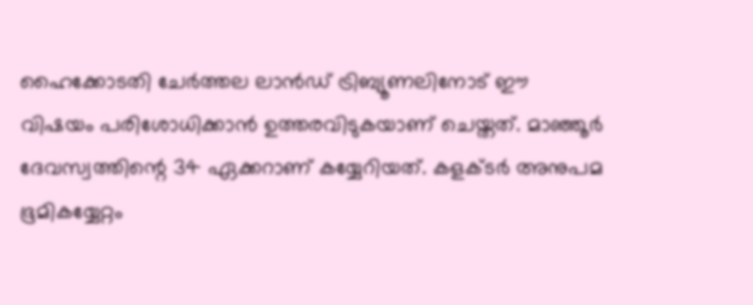ഹൈക്കോടതി ചേര്‍ത്തല ലാന്‍ഡ് ട്രിബ്യൂണലിനോട് ഈ വിഷയം പരിശോധിക്കാന്‍ ഉത്തരവിടുകയാണ് ചെയ്തത്. മാഞ്ഞൂര്‍ ദേവസ്വത്തിന്റെ 34 ഏക്കറാണ് കയ്യേറിയത്. കളക്ടര്‍ അനുപമ ഭൂമികയ്യേറ്റം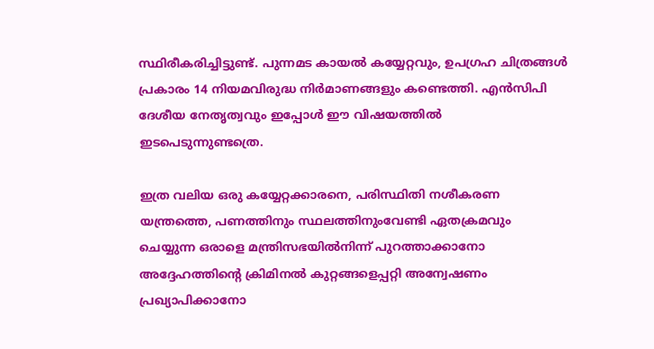സ്ഥിരീകരിച്ചിട്ടുണ്ട്. പുന്നമട കായല്‍ കയ്യേറ്റവും, ഉപഗ്രഹ ചിത്രങ്ങള്‍ പ്രകാരം 14 നിയമവിരുദ്ധ നിര്‍മാണങ്ങളും കണ്ടെത്തി. എന്‍സിപി ദേശീയ നേതൃത്വവും ഇപ്പോള്‍ ഈ വിഷയത്തില്‍ ഇടപെടുന്നുണ്ടത്രെ.

ഇത്ര വലിയ ഒരു കയ്യേറ്റക്കാരനെ, പരിസ്ഥിതി നശീകരണ യന്ത്രത്തെ, പണത്തിനും സ്ഥലത്തിനുംവേണ്ടി ഏതക്രമവും ചെയ്യുന്ന ഒരാളെ മന്ത്രിസഭയില്‍നിന്ന് പുറത്താക്കാനോ അദ്ദേഹത്തിന്റെ ക്രിമിനല്‍ കുറ്റങ്ങളെപ്പറ്റി അന്വേഷണം പ്രഖ്യാപിക്കാനോ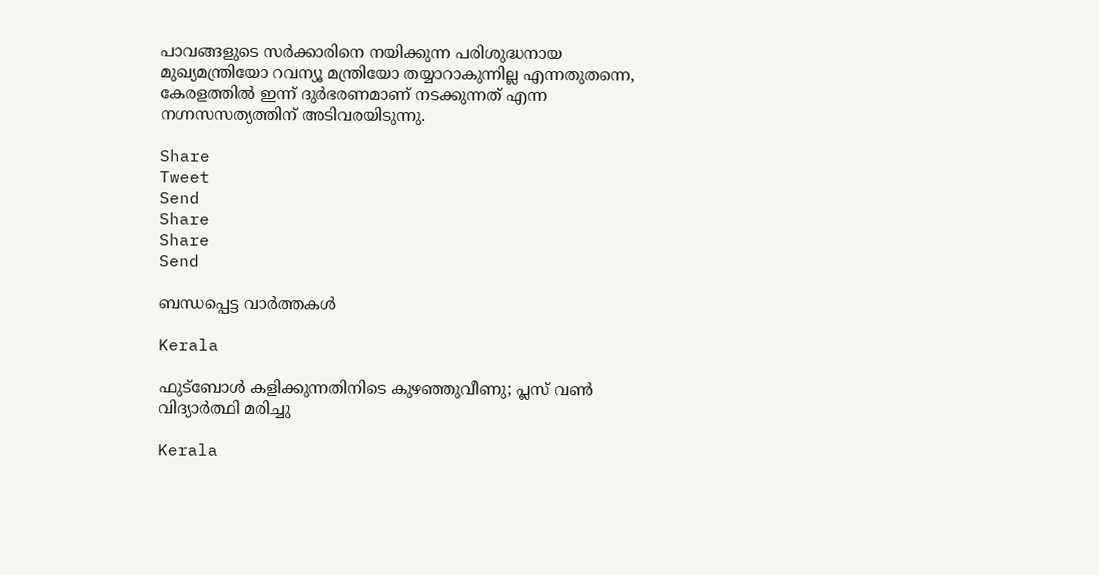പാവങ്ങളുടെ സര്‍ക്കാരിനെ നയിക്കുന്ന പരിശുദ്ധനായ മുഖ്യമന്ത്രിയോ റവന്യൂ മന്ത്രിയോ തയ്യാറാകുന്നില്ല എന്നതുതന്നെ, കേരളത്തില്‍ ഇന്ന് ദുര്‍ഭരണമാണ് നടക്കുന്നത് എന്ന നഗ്നസസത്യത്തിന് അടിവരയിടുന്നു.

Share
Tweet
Send
Share
Share
Send

ബന്ധപ്പെട്ട വാര്‍ത്തകള്‍

Kerala

ഫുട്‌ബോൾ കളിക്കുന്നതിനിടെ കുഴഞ്ഞുവീണു; പ്ലസ് വൺ വിദ്യാർത്ഥി മരിച്ചു

Kerala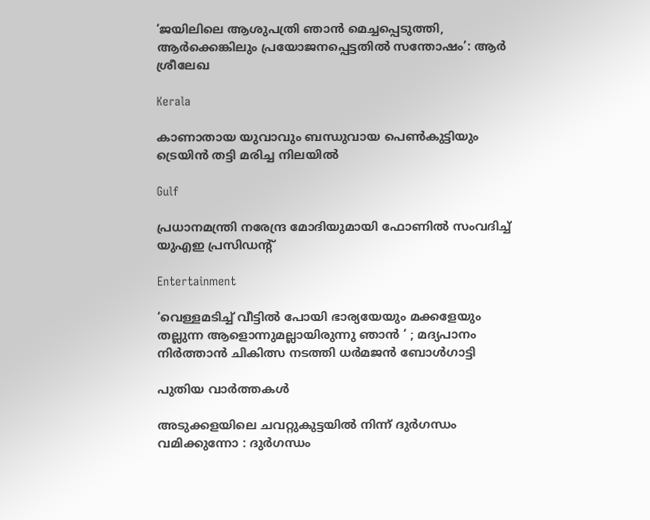‘ജയിലിലെ ആശുപത്രി ഞാന്‍ മെച്ചപ്പെടുത്തി, ആര്‍ക്കെങ്കിലും പ്രയോജനപ്പെട്ടതില്‍ സന്തോഷം’: ആര്‍ ശ്രീലേഖ

Kerala

കാണാതായ യുവാവും ബന്ധുവായ പെണ്‍കുട്ടിയും ട്രെയിൻ തട്ടി മരിച്ച നിലയില്‍

Gulf

പ്രധാനമന്ത്രി നരേന്ദ്ര മോദിയുമായി ഫോണിൽ സംവദിച്ച് യുഎഇ പ്രസിഡൻ്റ്

Entertainment

‘വെള്ളമടിച്ച് വീട്ടില്‍ പോയി ഭാര്യയേയും മക്കളേയും തല്ലുന്ന ആളൊന്നുമല്ലായിരുന്നു ഞാൻ ‘ ; മദ്യപാനം നിർത്താൻ ചികിത്സ നടത്തി ധര്‍മജന്‍ ബോള്‍ഗാട്ടി

പുതിയ വാര്‍ത്തകള്‍

അടുക്കളയിലെ ചവറ്റുകുട്ടയിൽ നിന്ന് ദുർഗന്ധം വമിക്കുന്നോ : ദുർഗന്ധം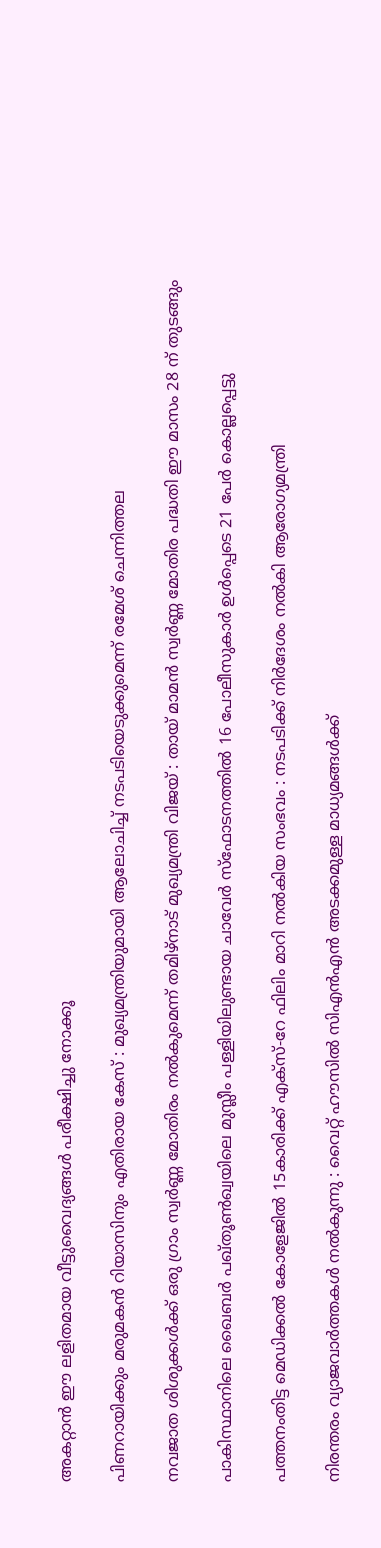അകറ്റാൻ ഈ ലളിതമായ വീട്ടുവൈദ്യങ്ങൾ പരീക്ഷിച്ചു നോക്കൂ

പിണറായിക്കും മരുമകൻ റിയാസിനും എതിരായ കേസ് : മുഖ്യമന്ത്രിയുമായി ആലോചിച്ച് നടപടിയെടുക്കുമെന്ന് രമേശ് ചെന്നിത്തല

നവജാത ശിശുക്കൾക്ക് ഒരു ഗ്രാം സ്വർണ്ണ മോതിരം നൽകുമെന്ന് തമിഴ്‌നാട് മുഖ്യമന്ത്രി വിജയ് : തായ് മാമൻ സ്വർണ്ണ മോതിര പദ്ധതി ഈ മാസം 28 ന് തുടങ്ങും

പാകിസ്ഥാനിലെ ഖൈബർ പഖ്തൂൺഖ്വയിലെ മുസ്ലീം പള്ളിയിലുണ്ടായ ചാവേർ സ്ഫോടനത്തിൽ 16 പോലീസുകാർ ഉൾപ്പെടെ 21 പേർ കൊല്ലപ്പെട്ടു

പത്തനംതിട്ട മെഡിക്കൽ കോളേജിൽ 15കാരിക്ക് എക്സ്-റേ ഫിലിം മാറി നൽകിയ സംഭവം : നടപടിക്ക് നിര്‍ദേശം നല്‍കി ആരോഗ്യമന്ത്രി

നിരന്തരം വ്യാജവാർത്തകൾ നൽകുന്നു : വൈറ്റ് ഹൗസിൽ സിഎൻഎൻ അടക്കമുള്ള മാധ്യമങ്ങൾക്ക്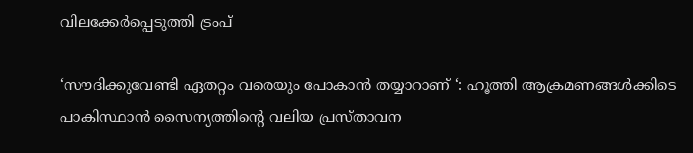വിലക്കേർപ്പെടുത്തി ട്രംപ്

‘സൗദിക്കുവേണ്ടി ഏതറ്റം വരെയും പോകാൻ തയ്യാറാണ് ‘: ഹൂത്തി ആക്രമണങ്ങൾക്കിടെ പാകിസ്ഥാൻ സൈന്യത്തിന്റെ വലിയ പ്രസ്താവന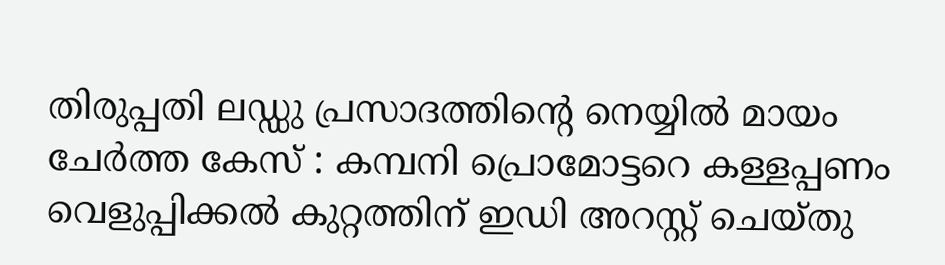തിരുപ്പതി ലഡ്ഡു പ്രസാദത്തിന്റെ നെയ്യിൽ മായം ചേർത്ത കേസ് : കമ്പനി പ്രൊമോട്ടറെ കള്ളപ്പണം വെളുപ്പിക്കൽ കുറ്റത്തിന് ഇഡി അറസ്റ്റ് ചെയ്തു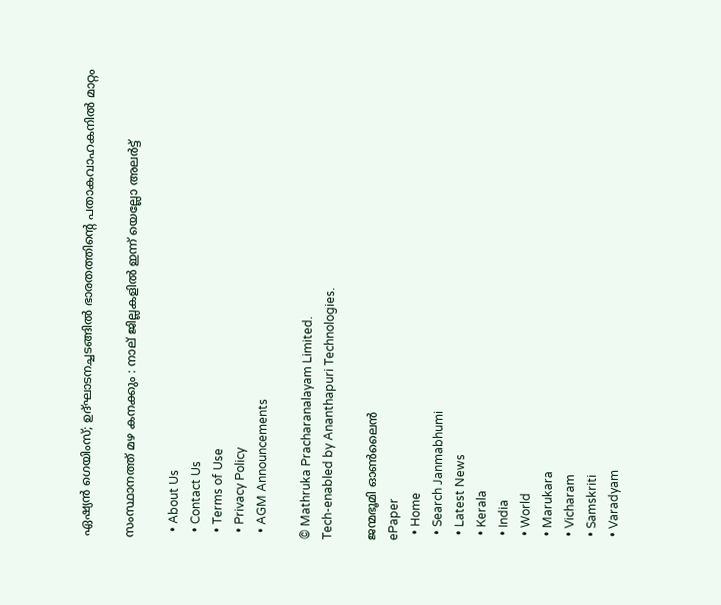ഏഷ്യൻ ഗെയിംസ്; ഉദ്ഘാടനച്ചടങ്ങിൽ ഭാരതത്തിന്റെ പതാകവാഹകനില്‍ മാറ്റം

സംസ്ഥാനത്ത് മഴ കനക്കും : നാല് ജില്ലകളില്‍ ഇന്ന് യെല്ലോ അലര്‍ട്ട്

  • About Us
  • Contact Us
  • Terms of Use
  • Privacy Policy
  • AGM Announcements

© Mathruka Pracharanalayam Limited.
Tech-enabled by Ananthapuri Technologies.

ജന്മഭൂമി ഓണ്‍ലൈന്‍
ePaper
  • Home
  • Search Janmabhumi
  • Latest News
  • Kerala
  • India
  • World
  • Marukara
  • Vicharam
  • Samskriti
  • Varadyam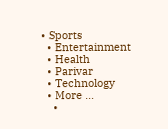• Sports
  • Entertainment
  • Health
  • Parivar
  • Technology
  • More …
    •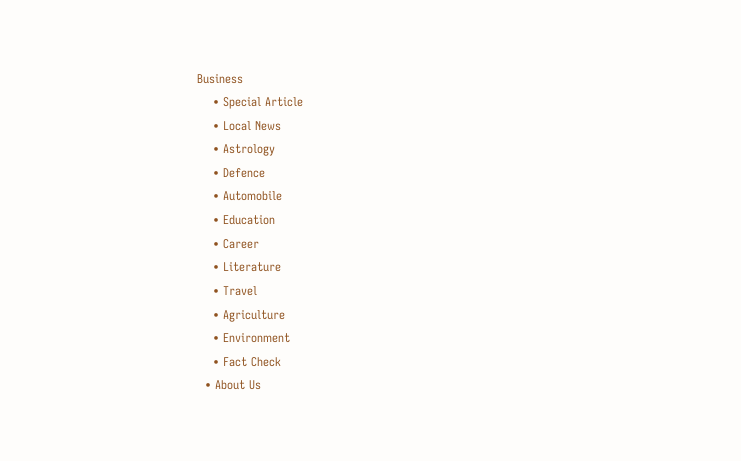Business
    • Special Article
    • Local News
    • Astrology
    • Defence
    • Automobile
    • Education
    • Career
    • Literature
    • Travel
    • Agriculture
    • Environment
    • Fact Check
  • About Us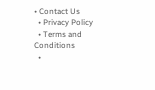• Contact Us
  • Privacy Policy
  • Terms and Conditions
  •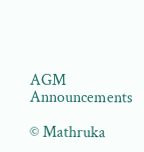AGM Announcements

© Mathruka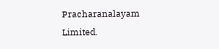Pracharanalayam Limited.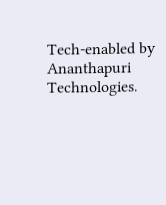Tech-enabled by Ananthapuri Technologies.